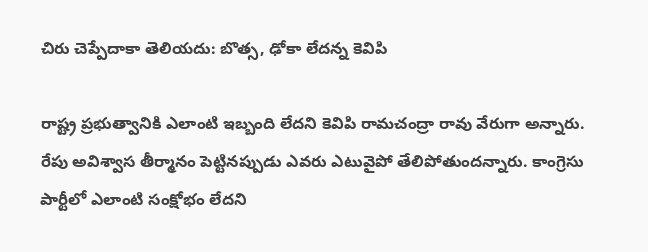చిరు చెప్పేదాకా తెలియదు: బొత్స, ఢోకా లేదన్న కెవిపి

రాష్ట్ర ప్రభుత్వానికి ఎలాంటి ఇబ్బంది లేదని కెవిపి రామచంద్రా రావు వేరుగా అన్నారు. రేపు అవిశ్వాస తీర్మానం పెట్టినప్పుడు ఎవరు ఎటువైపో తేలిపోతుందన్నారు. కాంగ్రెసు పార్టీలో ఎలాంటి సంక్షోభం లేదని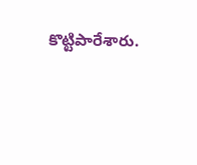కొట్టిపారేశారు.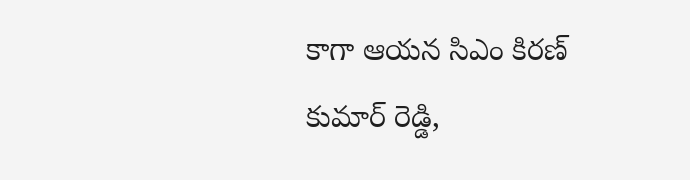కాగా ఆయన సిఎం కిరణ్ కుమార్ రెడ్డి,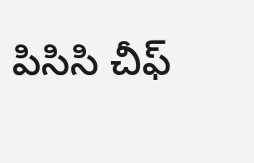పిసిసి చీఫ్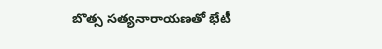బొత్స సత్యనారాయణతో భేటీ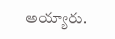అయ్యారు.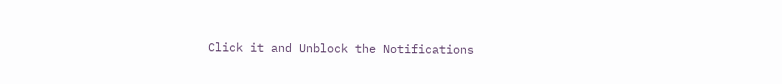Click it and Unblock the Notifications